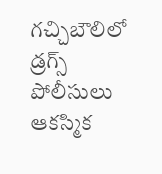గచ్చిబౌలిలో డ్రగ్స్ పోలీసులు ఆకస్మిక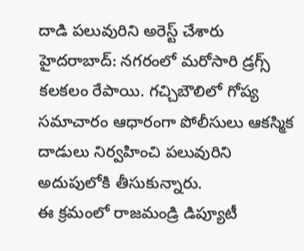దాడి పలువురిని అరెస్ట్ చేశారు
హైదరాబాద్: నగరంలో మరోసారి డ్రగ్స్ కలకలం రేపాయి. గచ్చిబౌలిలో గోప్య సమాచారం ఆధారంగా పోలీసులు ఆకస్మిక దాడులు నిర్వహించి పలువురిని అదుపులోకి తీసుకున్నారు.
ఈ క్రమంలో రాజమండ్రి డిప్యూటీ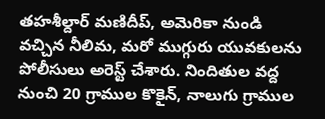తహశీల్దార్ మణిదీప్, అమెరికా నుండి వచ్చిన నీలిమ, మరో ముగ్గురు యువకులను పోలీసులు అరెస్ట్ చేశారు. నిందితుల వద్ద నుంచి 20 గ్రాముల కొకైన్, నాలుగు గ్రాముల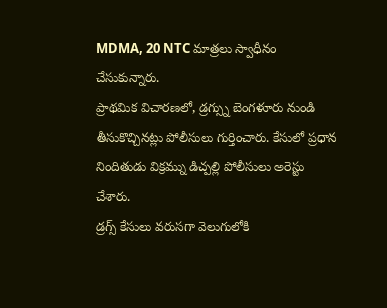MDMA, 20 NTC మాత్రలు స్వాధీనం చేసుకున్నారు.
ప్రాథమిక విచారణలో, డ్రగ్స్ను బెంగళూరు నుండి తీసుకొచ్చినట్లు పోలీసులు గుర్తించారు. కేసులో ప్రధాన నిందితుడు విక్రమ్ను డిచ్పల్లి పోలీసులు అరెస్టు చేశారు.
డ్రగ్స్ కేసులు వరుసగా వెలుగులోకి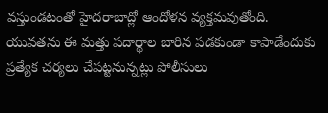వస్తుండటంతో హైదరాబాద్లో ఆందోళన వ్యక్తమవుతోంది. యువతను ఈ మత్తు పదార్థాల బారిన పడకుండా కాపాడేందుకు ప్రత్యేక చర్యలు చేపట్టనున్నట్లు పోలీసులు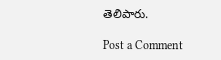తెలిపారు.

Post a Comment